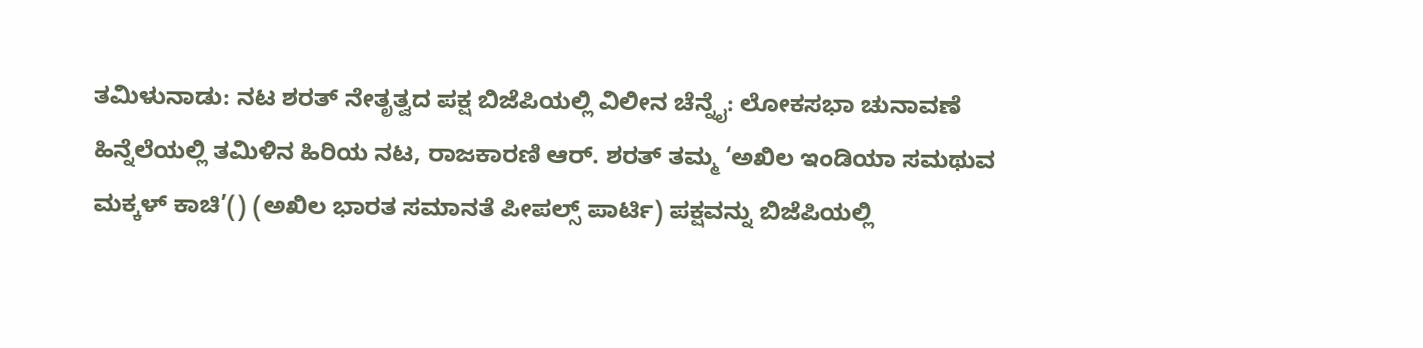ತಮಿಳುನಾಡು: ನಟ ಶರತ್‌ ನೇತೃತ್ವದ ಪಕ್ಷ ಬಿಜೆಪಿಯಲ್ಲಿ ವಿಲೀನ ಚೆನ್ನೈ: ಲೋಕಸಭಾ ಚುನಾವಣೆ ಹಿನ್ನೆಲೆಯಲ್ಲಿ ತಮಿಳಿನ ಹಿರಿಯ ನಟ, ರಾಜಕಾರಣಿ ಆರ್‌. ಶರತ್‌ ತಮ್ಮ ‘ಅಖಿಲ ಇಂಡಿಯಾ ಸಮಥುವ ಮಕ್ಕಳ್‌ ಕಾಚಿ’() (ಅಖಿಲ ಭಾರತ ಸಮಾನತೆ ಪೀಪಲ್ಸ್‌ ಪಾರ್ಟಿ) ಪಕ್ಷವನ್ನು ಬಿಜೆಪಿಯಲ್ಲಿ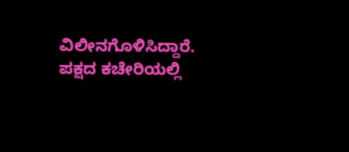ವಿಲೀನಗೊಳಿಸಿದ್ದಾರೆ. ಪಕ್ಷದ ಕಚೇರಿಯಲ್ಲಿ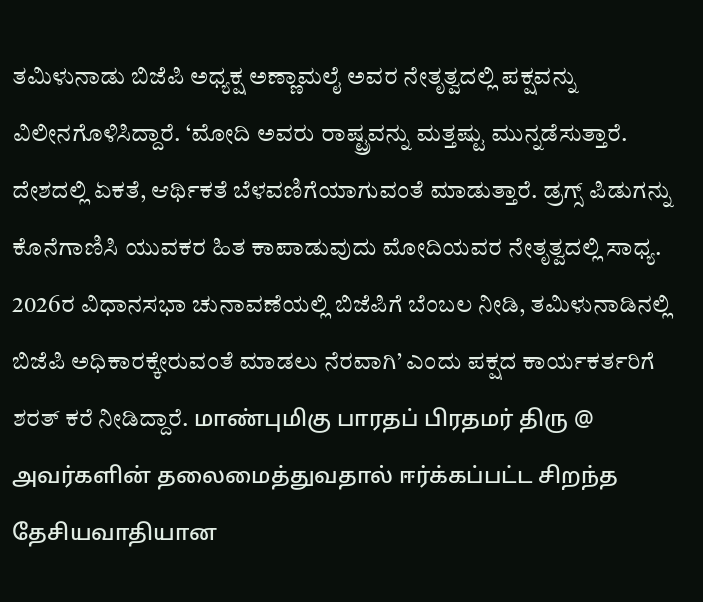ತಮಿಳುನಾಡು ಬಿಜೆಪಿ ಅಧ್ಯಕ್ಷ ಅಣ್ಣಾಮಲೈ ಅವರ ನೇತೃತ್ವದಲ್ಲಿ ಪಕ್ಷವನ್ನು ವಿಲೀನಗೊಳಿಸಿದ್ದಾರೆ. ‘ಮೋದಿ ಅವರು ರಾಷ್ಟ್ರವನ್ನು ಮತ್ತಷ್ಟು ಮುನ್ನಡೆಸುತ್ತಾರೆ. ದೇಶದಲ್ಲಿ ಏಕತೆ, ಆರ್ಥಿಕತೆ ಬೆಳವಣಿಗೆಯಾಗುವಂತೆ ಮಾಡುತ್ತಾರೆ. ಡ್ರಗ್ಸ್ ಪಿಡುಗನ್ನು ಕೊನೆಗಾಣಿಸಿ ಯುವಕರ ಹಿತ ಕಾಪಾಡುವುದು ಮೋದಿಯವರ ನೇತೃತ್ವದಲ್ಲಿ ಸಾಧ್ಯ. 2026ರ ವಿಧಾನಸಭಾ ಚುನಾವಣೆಯಲ್ಲಿ ಬಿಜೆಪಿಗೆ ಬೆಂಬಲ ನೀಡಿ, ತಮಿಳುನಾಡಿನಲ್ಲಿ ಬಿಜೆಪಿ ಅಧಿಕಾರಕ್ಕೇರುವಂತೆ ಮಾಡಲು ನೆರವಾಗಿ’ ಎಂದು ಪಕ್ಷದ ಕಾರ್ಯಕರ್ತರಿಗೆ ಶರತ್‌ ಕರೆ ನೀಡಿದ್ದಾರೆ. மாண்புமிகு பாரதப் பிரதமர் திரு @ அவர்களின் தலைமைத்துவதால் ஈர்க்கப்பட்ட சிறந்த தேசியவாதியான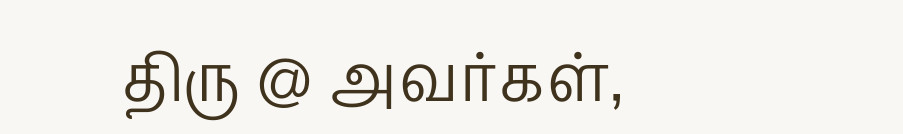திரு @ அவர்கள்,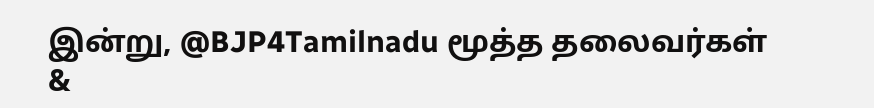இன்று, @BJP4Tamilnadu மூத்த தலைவர்கள் &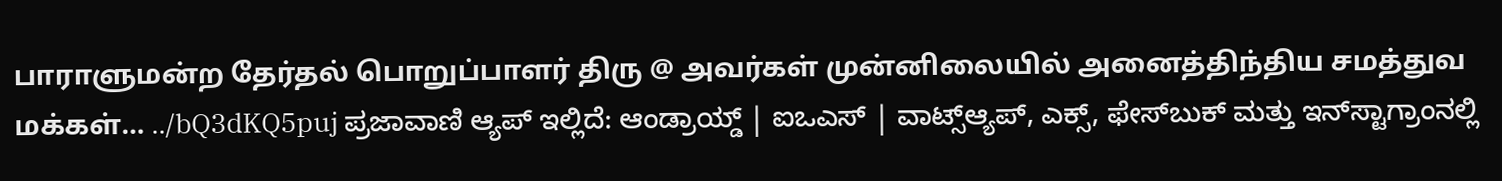பாராளுமன்ற தேர்தல் பொறுப்பாளர் திரு @ அவர்கள் முன்னிலையில் அனைத்திந்திய சமத்துவ மக்கள்… ../bQ3dKQ5puj ಪ್ರಜಾವಾಣಿ ಆ್ಯಪ್ ಇಲ್ಲಿದೆ: ಆಂಡ್ರಾಯ್ಡ್ | ಐಒಎಸ್ | ವಾಟ್ಸ್ಆ್ಯಪ್, ಎಕ್ಸ್, ಫೇಸ್‌ಬುಕ್ ಮತ್ತು ಇನ್‌ಸ್ಟಾಗ್ರಾಂನಲ್ಲಿ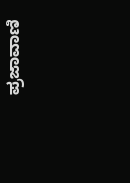ಪ್ರಜಾವಾಣಿ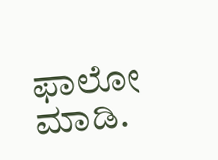ಫಾಲೋ ಮಾಡಿ.